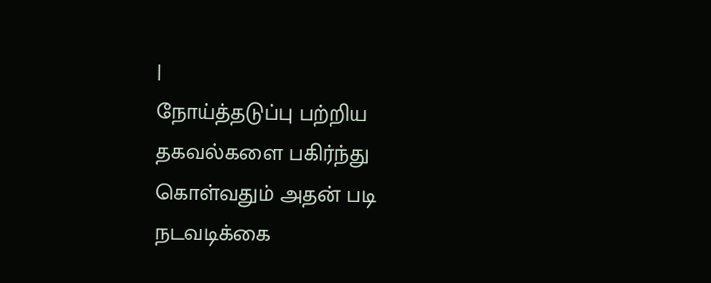|
நோய்த்தடுப்பு பற்றிய தகவல்களை பகிர்ந்து கொள்வதும் அதன் படி
நடவடிக்கை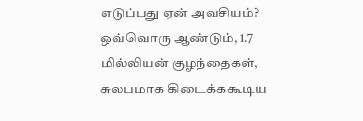எடுப்பது ஏன் அவசியம்?
ஒவ்வொரு ஆண்டும், 1.7 மில்லியன் குழந்தைகள், சுலபமாக கிடைக்ககூடிய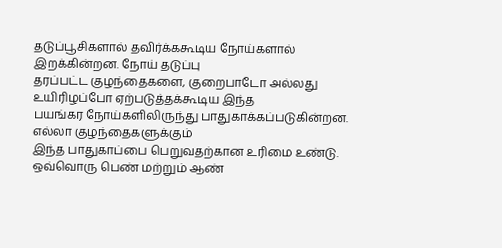தடுப்பூசிகளால் தவிர்க்ககூடிய நோய்களால் இறக்கின்றன. நோய் தடுப்பு
தரப்பட்ட குழந்தைகளை, குறைபாடோ அல்லது உயிரிழப்போ ஏற்படுத்தக்கூடிய இந்த
பயங்கர நோய்களிலிருந்து பாதுகாக்கப்படுகின்றன. எல்லா குழந்தைகளுக்கும்
இந்த பாதுகாப்பை பெறுவதற்கான உரிமை உண்டு.
ஒவ்வொரு பெண் மற்றும் ஆண்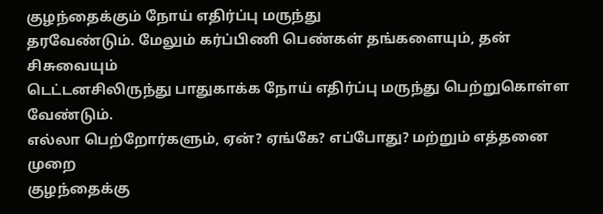குழந்தைக்கும் நோய் எதிர்ப்பு மருந்து
தரவேண்டும். மேலும் கர்ப்பிணி பெண்கள் தங்களையும், தன் சிசுவையும்
டெட்டனசிலிருந்து பாதுகாக்க நோய் எதிர்ப்பு மருந்து பெற்றுகொள்ள
வேண்டும்.
எல்லா பெற்றோர்களும், ஏன்? ஏங்கே? எப்போது? மற்றும் எத்தனை முறை
குழந்தைக்கு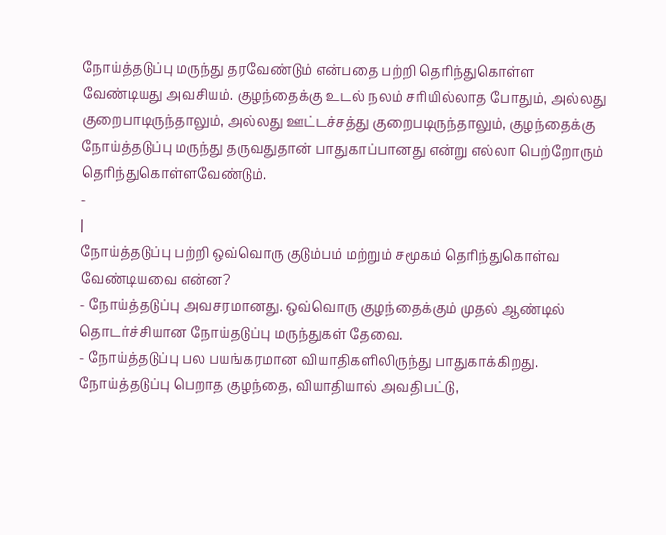நோய்த்தடுப்பு மருந்து தரவேண்டும் என்பதை பற்றி தெரிந்துகொள்ள
வேண்டியது அவசியம். குழந்தைக்கு உடல் நலம் சரியில்லாத போதும், அல்லது
குறைபாடிருந்தாலும், அல்லது ஊட்டச்சத்து குறைபடிருந்தாலும், குழந்தைக்கு
நோய்த்தடுப்பு மருந்து தருவதுதான் பாதுகாப்பானது என்று எல்லா பெற்றோரும்
தெரிந்துகொள்ளவேண்டும்.
-
|
நோய்த்தடுப்பு பற்றி ஒவ்வொரு குடும்பம் மற்றும் சமூகம் தெரிந்துகொள்வ
வேண்டியவை என்ன?
- நோய்த்தடுப்பு அவசரமானது. ஒவ்வொரு குழந்தைக்கும் முதல் ஆண்டில்
தொடர்ச்சியான நோய்தடுப்பு மருந்துகள் தேவை.
- நோய்த்தடுப்பு பல பயங்கரமான வியாதிகளிலிருந்து பாதுகாக்கிறது.
நோய்த்தடுப்பு பெறாத குழந்தை, வியாதியால் அவதிபட்டு,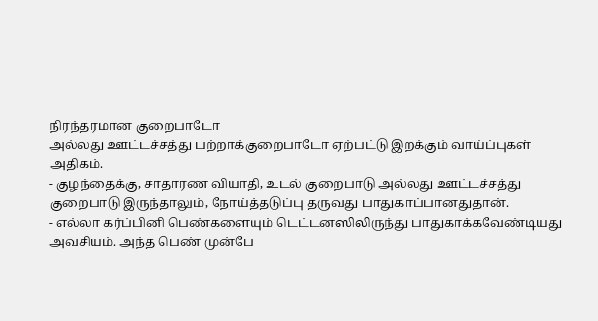நிரந்தரமான குறைபாடோ
அல்லது ஊட்டச்சத்து பற்றாக்குறைபாடோ ஏற்பட்டு இறக்கும் வாய்ப்புகள்
அதிகம்.
- குழந்தைக்கு, சாதாரண வியாதி, உடல் குறைபாடு அல்லது ஊட்டச்சத்து
குறைபாடு இருந்தாலும், நோய்த்தடுப்பு தருவது பாதுகாப்பானதுதான்.
- எல்லா கர்ப்பினி பெண்களையும் டெட்டனஸிலிருந்து பாதுகாக்கவேண்டியது
அவசியம். அந்த பெண் முன்பே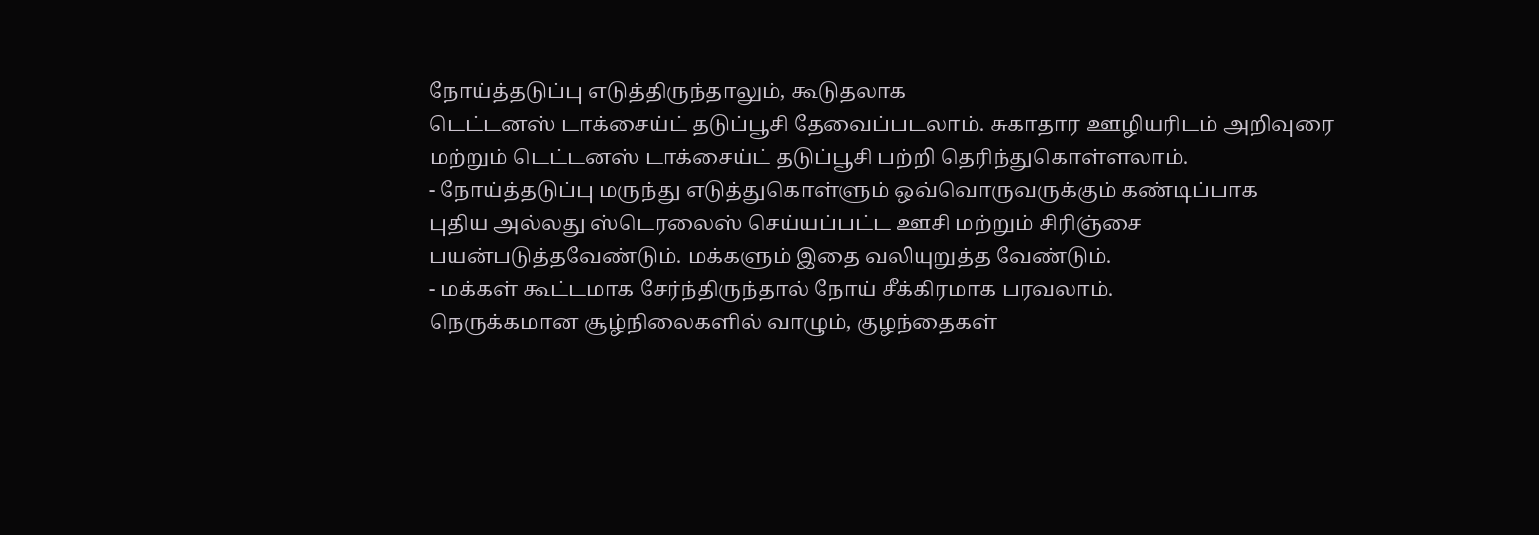நோய்த்தடுப்பு எடுத்திருந்தாலும், கூடுதலாக
டெட்டனஸ் டாக்சைய்ட் தடுப்பூசி தேவைப்படலாம். சுகாதார ஊழியரிடம் அறிவுரை
மற்றும் டெட்டனஸ் டாக்சைய்ட் தடுப்பூசி பற்றி தெரிந்துகொள்ளலாம்.
- நோய்த்தடுப்பு மருந்து எடுத்துகொள்ளும் ஒவ்வொருவருக்கும் கண்டிப்பாக
புதிய அல்லது ஸ்டெரலைஸ் செய்யப்பட்ட ஊசி மற்றும் சிரிஞ்சை
பயன்படுத்தவேண்டும். மக்களும் இதை வலியுறுத்த வேண்டும்.
- மக்கள் கூட்டமாக சேர்ந்திருந்தால் நோய் சீக்கிரமாக பரவலாம்.
நெருக்கமான சூழ்நிலைகளில் வாழும், குழந்தைகள்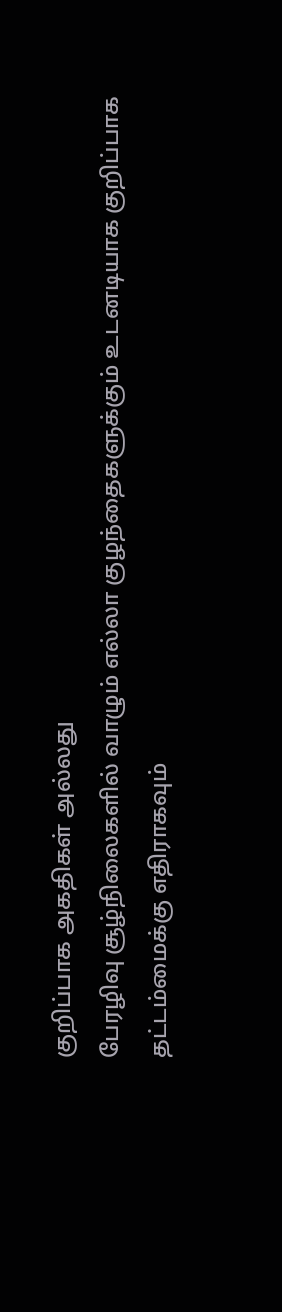குறிப்பாக அகதிகள் அல்லது
பேரழிவு சூழ்நிலைகளில் வாழும் எல்லா குழந்தைகளுக்கும் உடனடியாக குறிப்பாக
தட்டம்மைக்கு எதிராகவும்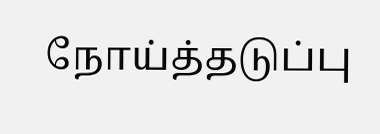நோய்த்தடுப்பு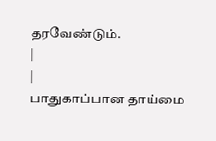தரவேண்டும்.
|
|
பாதுகாப்பான தாய்மை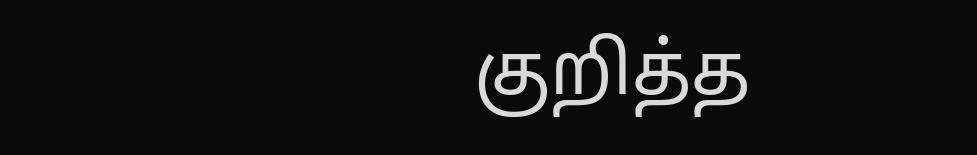குறித்த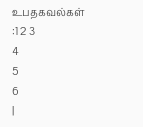உபதகவல்கள் :1 2 3
4
5
6
|